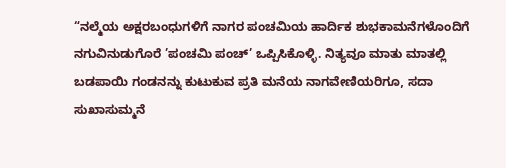“ನಲ್ಮೆಯ ಅಕ್ಷರಬಂಧುಗಳಿಗೆ ನಾಗರ ಪಂಚಮಿಯ ಹಾರ್ದಿಕ ಶುಭಕಾಮನೆಗಳೊಂದಿಗೆ ನಗುವಿನುಡುಗೊರೆ ’ಪಂಚಮಿ ಪಂಚ್’ ಒಪ್ಪಿಸಿಕೊಳ್ಳಿ. ನಿತ್ಯವೂ ಮಾತು ಮಾತಲ್ಲಿ ಬಡಪಾಯಿ ಗಂಡನನ್ನು ಕುಟುಕುವ ಪ್ರತಿ ಮನೆಯ ನಾಗವೇಣಿಯರಿಗೂ, ಸದಾ ಸುಖಾಸುಮ್ಮನೆ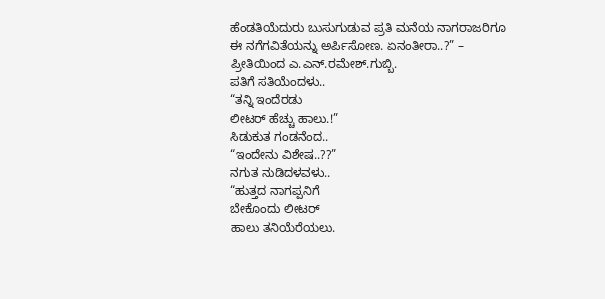ಹೆಂಡತಿಯೆದುರು ಬುಸುಗುಡುವ ಪ್ರತಿ ಮನೆಯ ನಾಗರಾಜರಿಗೂ ಈ ನಗೆಗವಿತೆಯನ್ನು ಅರ್ಪಿಸೋಣ. ಏನಂತೀರಾ..?” – ಪ್ರೀತಿಯಿಂದ ಎ.ಎನ್.ರಮೇಶ್.ಗುಬ್ಬಿ.
ಪತಿಗೆ ಸತಿಯೆಂದಳು..
“ತನ್ನಿ ಇಂದೆರಡು
ಲೀಟರ್ ಹೆಚ್ಚು ಹಾಲು.!”
ಸಿಡುಕುತ ಗಂಡನೆಂದ..
“ಇಂದೇನು ವಿಶೇಷ..??”
ನಗುತ ನುಡಿದಳವಳು..
“ಹುತ್ತದ ನಾಗಪ್ಪನಿಗೆ
ಬೇಕೊಂದು ಲೀಟರ್
ಹಾಲು ತನಿಯೆರೆಯಲು.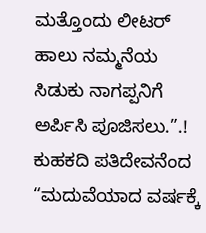ಮತ್ತೊಂದು ಲೀಟರ್
ಹಾಲು ನಮ್ಮನೆಯ
ಸಿಡುಕು ನಾಗಪ್ಪನಿಗೆ
ಅರ್ಪಿಸಿ ಪೂಜಿಸಲು.”.!
ಕುಹಕದಿ ಪತಿದೇವನೆಂದ
“ಮದುವೆಯಾದ ವರ್ಷಕ್ಕೆ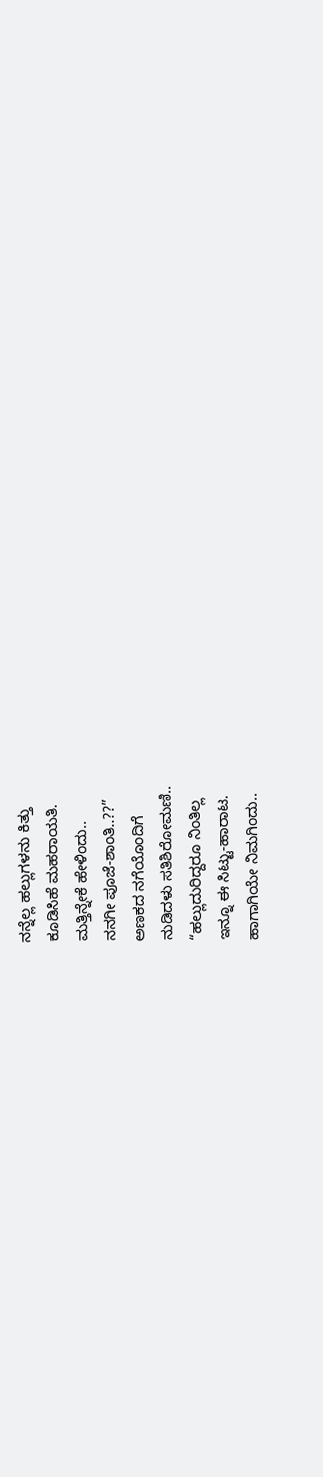ನನ್ನೆಲ್ಲ ಹಲ್ಲುಗಳನು ಕಿತ್ತು
ಕೂಡಿಸಿಹೆ ಮಹರಾಯತಿ.
ಮತ್ತಿನ್ನೇಕೆ ಹೇಳಿಂದು..
ನನಗೀ ಪೂಜೆ-ಶಾಂತಿ..??”
ಅಣಕದ ನಗೆಯೊಂದಿಗೆ
ನುಡಿದಳು ಸತಿಶಿರೋಮಣಿ..
“ಹಲ್ಲುದುರಿದ್ದರೂ ನಿಂತಿಲ್ಲ
ಇನ್ನೂ ಈ ಸಿಟ್ಟು-ಹಾರಾಟ.
ಹಾಗಾಗಿಯೇ ನಿಮಗಿಂದು..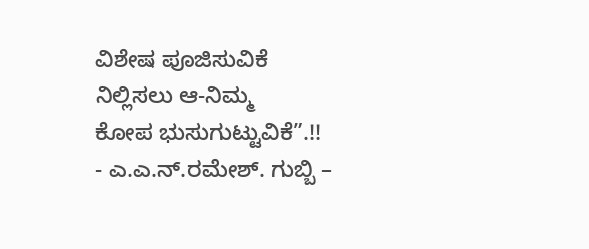ವಿಶೇಷ ಪೂಜಿಸುವಿಕೆ
ನಿಲ್ಲಿಸಲು ಆ-ನಿಮ್ಮ
ಕೋಪ ಭುಸುಗುಟ್ಟುವಿಕೆ”.!!
- ಎ.ಎ.ನ್.ರಮೇಶ್. ಗುಬ್ಬಿ –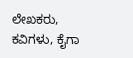ಲೇಖಕರು, ಕವಿಗಳು, ಕೈಗಾ